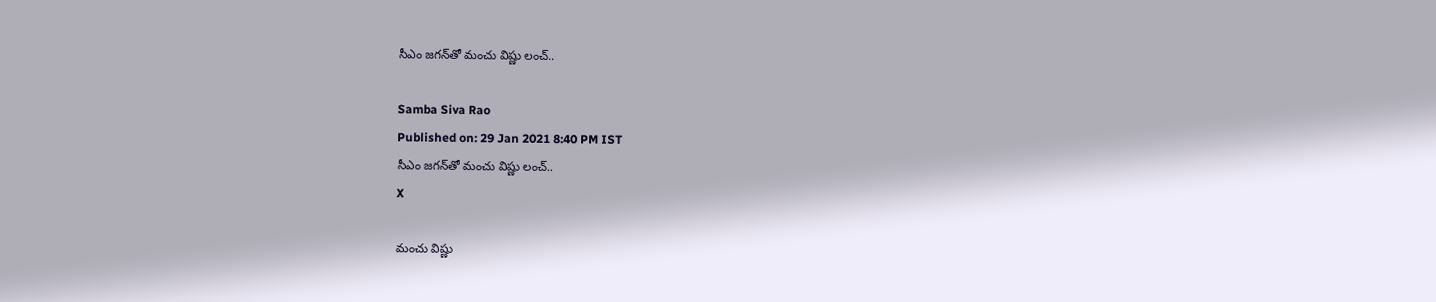సీఎం జగన్‌తో మంచు విష్ణు లంచ్..

Samba Siva Rao
Published on: 29 Jan 2021 8:40 PM IST
సీఎం జగన్‌తో మంచు విష్ణు లంచ్..
X

మంచు విష్ణు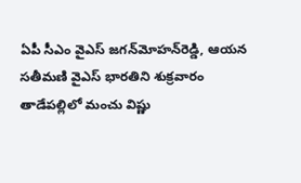ఏపీ సీఎం వైఎస్‌ జగన్‌మోహన్‌రెడ్డి, ఆయన సతీమణి వైఎస్‌ భారతిని శుక్రవారం తాడేపల్లిలో మంచు విష్ణు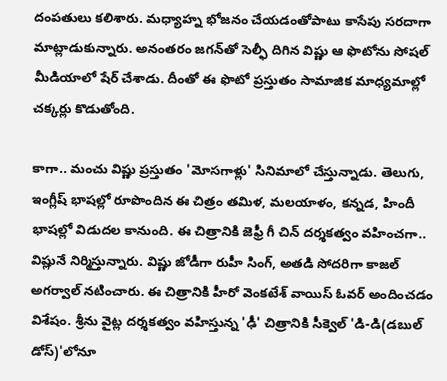దంపతులు కలిశారు. మధ్యాహ్న భోజనం చేయడంతోపాటు కాసేపు సరదాగా మాట్లాడుకున్నారు. అనంతరం జగన్‌తో సెల్ఫీ దిగిన విష్ణు ఆ ఫొటోను సోషల్ మీడియాలో షేర్‌ చేశాడు. దీంతో ఈ ఫొటో ప్రస్తుతం సామాజిక మాధ్యమాల్లో చక్కర్లు కొడుతోంది.

కాగా.. మంచు విష్ణు ప్రస్తుతం 'మోసగాళ్లు' సినిమాలో చేస్తున్నాడు. తెలుగు, ఇంగ్లీష్‌ భాషల్లో రూపొందిన ఈ చిత్రం తమిళ, మలయాళం, కన్నడ, హిందీ భాషల్లో విడుదల కానుంది. ఈ చిత్రానికి జెఫ్రీ గీ చిన్‌ దర్శకత్వం వహించగా.. విష్లునే నిర్మిస్తున్నారు. విష్ణు జోడీగా రుహీ సింగ్‌, అతడి సోదరిగా కాజల్‌ అగర్వాల్‌ నటించారు. ఈ చిత్రానికి హీరో వెంకటేశ్‌ వాయిస్‌ ఓవర్‌ అందించడం విశేషం. శ్రీను వైట్ల దర్శకత్వం వహిస్తున్న 'ఢీ' చిత్రానికి సీక్వెల్‌ 'డి-డి(డబుల్‌ డోస్‌)'లోనూ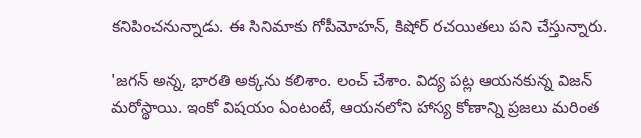కనిపించనున్నాడు. ఈ సినిమాకు గోపీమోహన్‌, కిషోర్‌ రచయితలు పని చేస్తున్నారు.

'జగన్ అన్న, భారతి అక్కను కలిశాం. లంచ్ చేశాం. విద్య పట్ల ఆయనకున్న విజన్ మరోస్థాయి. ఇంకో విషయం ఏంటంటే, ఆయనలోని హాస్య కోణాన్ని ప్రజలు మరింత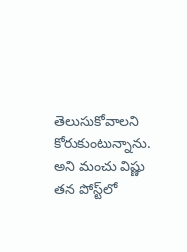తెలుసుకోవాలని కోరుకుంటున్నాను. అని మంచు విష్ణు తన పోస్ట్‌లో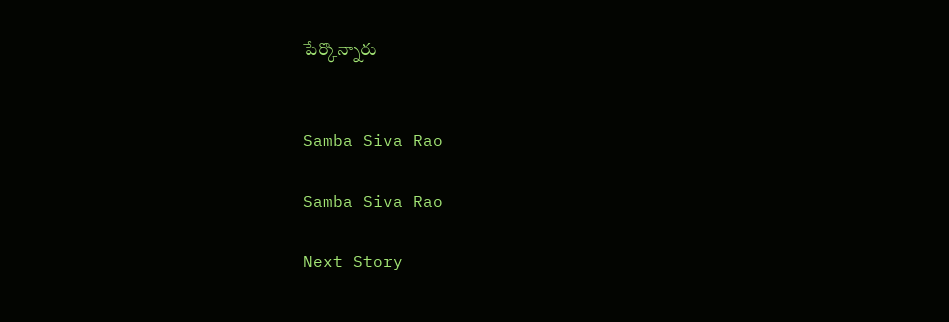పేర్కొన్నారు


Samba Siva Rao

Samba Siva Rao

Next Story